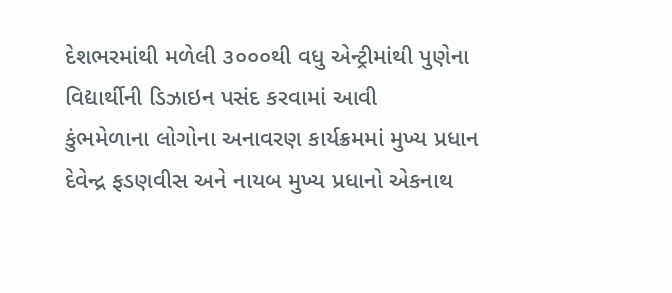દેશભરમાંથી મળેલી ૩૦૦૦થી વધુ એન્ટ્રીમાંથી પુણેના વિદ્યાર્થીની ડિઝાઇન પસંદ કરવામાં આવી
કુંભમેળાના લોગોના અનાવરણ કાર્યક્રમમાં મુખ્ય પ્રધાન દેવેન્દ્ર ફડણવીસ અને નાયબ મુખ્ય પ્રધાનો એકનાથ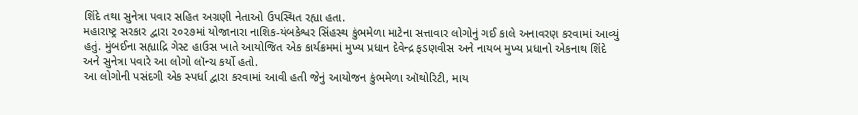શિંદે તથા સુનેત્રા પવાર સહિત અગ્રણી નેતાઓ ઉપસ્થિત રહ્યા હતા.
મહારાષ્ટ્ર સરકાર દ્વારા ૨૦૨૭માં યોજાનારા નાશિક-યંબકેશ્વર સિંહસ્થ કુંભમેળા માટેના સત્તાવાર લોગોનું ગઈ કાલે અનાવરણ કરવામાં આવ્યું હતું. મુંબઈના સહ્યાદ્રિ ગેસ્ટ હાઉસ ખાતે આયોજિત એક કાર્યક્રમમાં મુખ્ય પ્રધાન દેવેન્દ્ર ફડણવીસ અને નાયબ મુખ્ય પ્રધાનો એકનાથ શિંદે અને સુનેત્રા પવારે આ લોગો લૉન્ચ કર્યો હતો.
આ લોગોની પસંદગી એક સ્પર્ધા દ્વારા કરવામાં આવી હતી જેનું આયોજન કુંભમેળા ઑથોરિટી, માય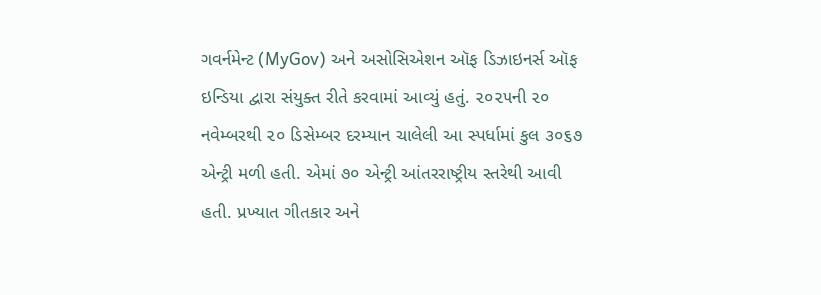ગવર્નમેન્ટ (MyGov) અને અસોસિએશન ઑફ ડિઝાઇનર્સ ઑફ ઇન્ડિયા દ્વારા સંયુક્ત રીતે કરવામાં આવ્યું હતું. ૨૦૨૫ની ૨૦ નવેમ્બરથી ૨૦ ડિસેમ્બર દરમ્યાન ચાલેલી આ સ્પર્ધામાં કુલ ૩૦૬૭ એન્ટ્રી મળી હતી. એમાં ૭૦ એન્ટ્રી આંતરરાષ્ટ્રીય સ્તરેથી આવી હતી. પ્રખ્યાત ગીતકાર અને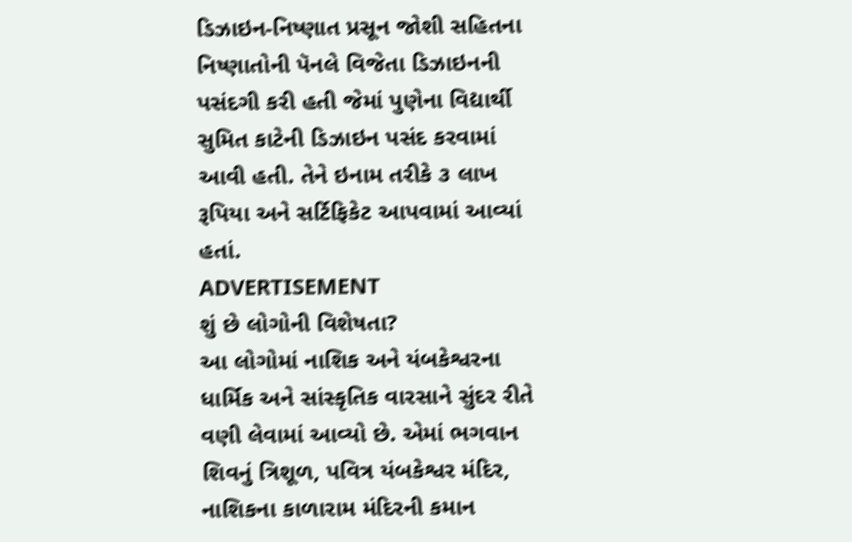ડિઝાઇન-નિષ્ણાત પ્રસૂન જોશી સહિતના નિષ્ણાતોની પૅનલે વિજેતા ડિઝાઇનની પસંદગી કરી હતી જેમાં પુણેના વિદ્યાર્થી સુમિત કાટેની ડિઝાઇન પસંદ કરવામાં આવી હતી. તેને ઇનામ તરીકે ૩ લાખ રૂપિયા અને સર્ટિફિકેટ આપવામાં આવ્યાં હતાં.
ADVERTISEMENT
શું છે લોગોની વિશેષતા?
આ લોગોમાં નાશિક અને યંબકેશ્વરના ધાર્મિક અને સાંસ્કૃતિક વારસાને સુંદર રીતે વણી લેવામાં આવ્યો છે. એમાં ભગવાન શિવનું ત્રિશૂળ, પવિત્ર યંબકેશ્વર મંદિર, નાશિકના કાળારામ મંદિરની કમાન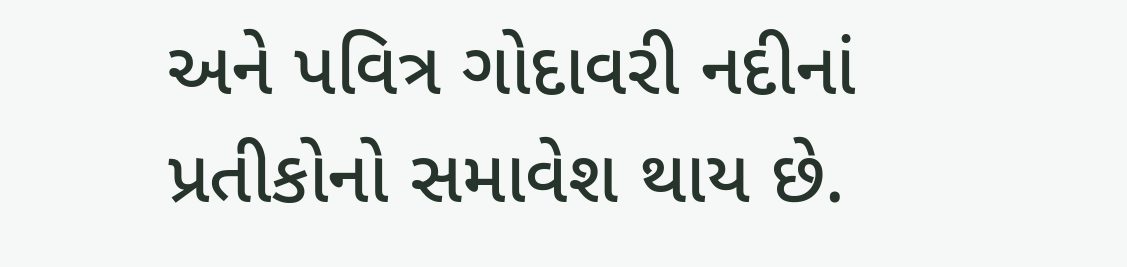અને પવિત્ર ગોદાવરી નદીનાં પ્રતીકોનો સમાવેશ થાય છે.